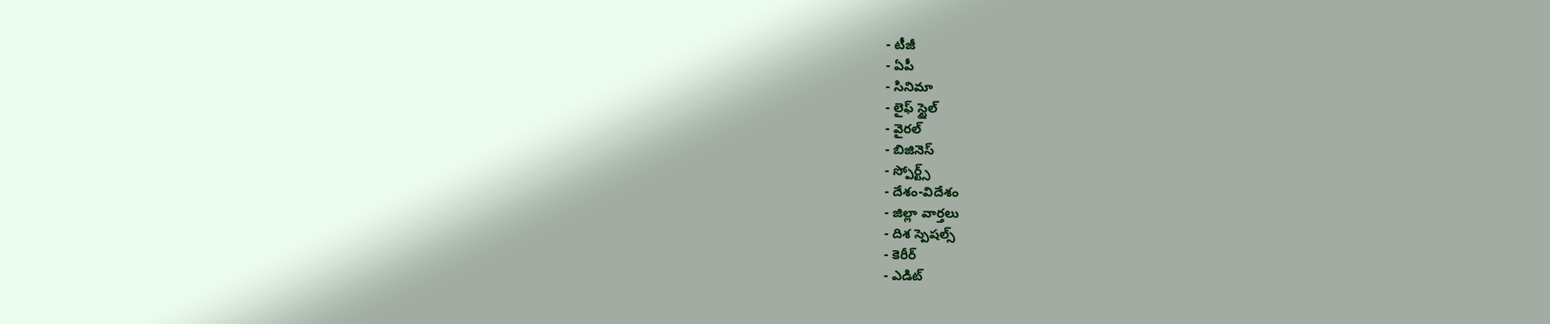- టీజీ
- ఏపీ
- సినిమా
- లైఫ్ స్టైల్
- వైరల్
- బిజినెస్
- స్పోర్ట్స్
- దేశం-విదేశం
- జిల్లా వార్తలు
- దిశ స్పెషల్స్
- కెరీర్
- ఎడిట్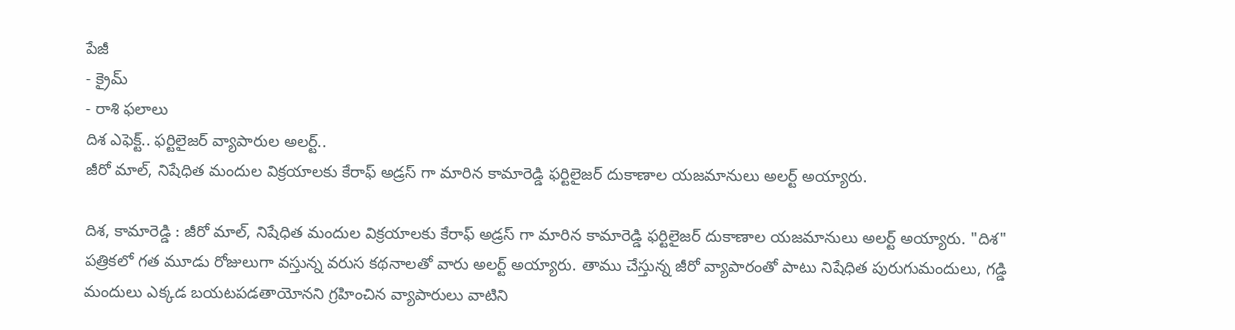పేజీ
- క్రైమ్
- రాశి ఫలాలు
దిశ ఎఫెక్ట్.. ఫర్టిలైజర్ వ్యాపారుల అలర్ట్..
జీరో మాల్, నిషేధిత మందుల విక్రయాలకు కేరాఫ్ అడ్రస్ గా మారిన కామారెడ్డి ఫర్టిలైజర్ దుకాణాల యజమానులు అలర్ట్ అయ్యారు.

దిశ, కామారెడ్డి : జీరో మాల్, నిషేధిత మందుల విక్రయాలకు కేరాఫ్ అడ్రస్ గా మారిన కామారెడ్డి ఫర్టిలైజర్ దుకాణాల యజమానులు అలర్ట్ అయ్యారు. "దిశ" పత్రికలో గత మూడు రోజులుగా వస్తున్న వరుస కథనాలతో వారు అలర్ట్ అయ్యారు. తాము చేస్తున్న జీరో వ్యాపారంతో పాటు నిషేధిత పురుగుమందులు, గడ్డి మందులు ఎక్కడ బయటపడతాయోనని గ్రహించిన వ్యాపారులు వాటిని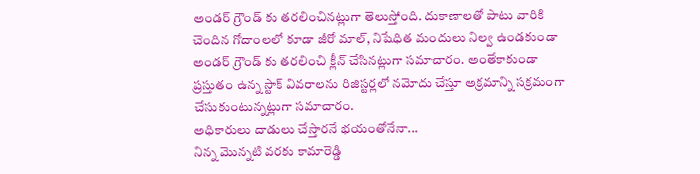అండర్ గ్రౌండ్ కు తరలించినట్లుగా తెలుస్తోంది. దుకాణాలతో పాటు వారికి చెందిన గోదాంలలో కూడా జీరో మాల్, నిషేధిత మందులు నిల్వ ఉండకుండా అండర్ గ్రౌండ్ కు తరలించి క్లీన్ చేసినట్లుగా సమాచారం. అంతేకాకుండా ప్రస్తుతం ఉన్న స్టాక్ వివరాలను రిజిస్టర్లలో నమోదు చేస్తూ అక్రమాన్ని సక్రమంగా చేసుకుంటున్నట్లుగా సమాచారం.
అధికారులు దాడులు చేస్తారనే భయంతోనేనా...
నిన్న మొన్నటి వరకు కామారెడ్డి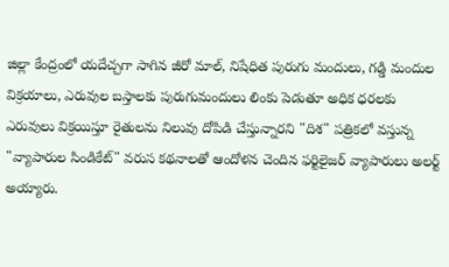జిల్లా కేంద్రంలో యదేచ్చగా సాగిన జీరో మాల్, నిషేధిత పురుగు మందులు, గడ్డి మందుల విక్రయాలు, ఎరువుల బస్తాలకు పురుగుమందులు లింకు పెడుతూ అధిక ధరలకు ఎరువులు విక్రయిస్తూ రైతులను నిలువు దోపిడి చేస్తున్నారని "దిశ" పత్రికలో వస్తున్న "వ్యాపారుల సిండికేట్" వరుస కథనాలతో ఆందోళన చెందిన ఫర్టిలైజర్ వ్యాపారులు అలర్ట్ అయ్యారు.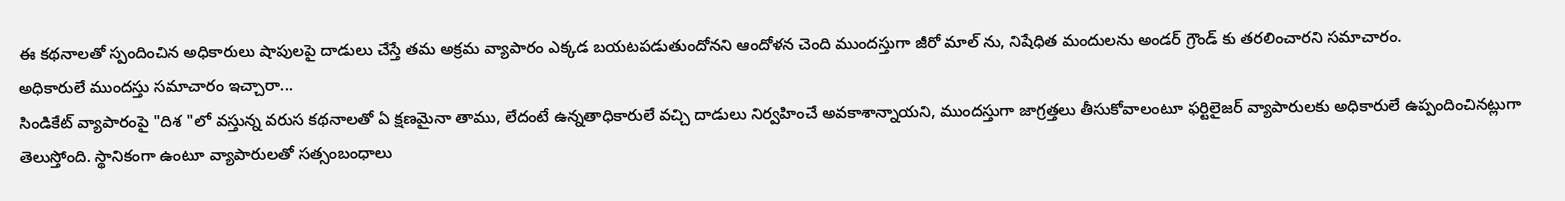ఈ కథనాలతో స్పందించిన అధికారులు షాపులపై దాడులు చేస్తే తమ అక్రమ వ్యాపారం ఎక్కడ బయటపడుతుందోనని ఆందోళన చెంది ముందస్తుగా జీరో మాల్ ను, నిషేధిత మందులను అండర్ గ్రౌండ్ కు తరలించారని సమాచారం.
అధికారులే ముందస్తు సమాచారం ఇచ్చారా...
సిండికేట్ వ్యాపారంపై "దిశ "లో వస్తున్న వరుస కథనాలతో ఏ క్షణమైనా తాము, లేదంటే ఉన్నతాధికారులే వచ్చి దాడులు నిర్వహించే అవకాశాన్నాయని, ముందస్తుగా జాగ్రత్తలు తీసుకోవాలంటూ ఫర్టిలైజర్ వ్యాపారులకు అధికారులే ఉప్పందించినట్లుగా తెలుస్తోంది. స్థానికంగా ఉంటూ వ్యాపారులతో సత్సంబంధాలు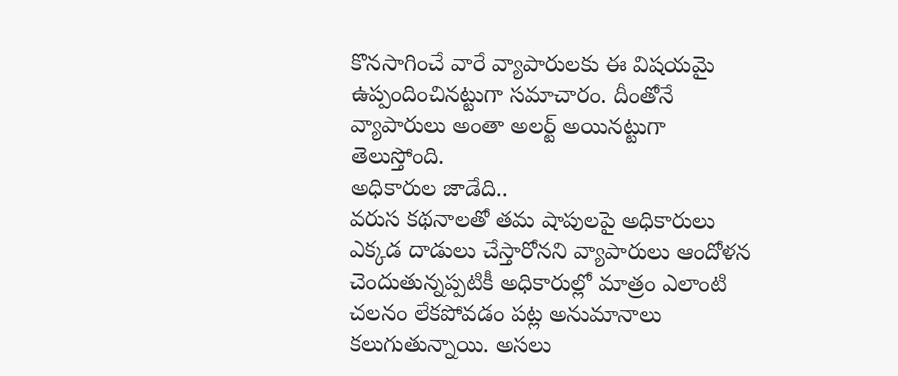కొనసాగించే వారే వ్యాపారులకు ఈ విషయమై ఉప్పందించినట్టుగా సమాచారం. దీంతోనే వ్యాపారులు అంతా అలర్ట్ అయినట్టుగా తెలుస్తోంది.
అధికారుల జాడేది..
వరుస కథనాలతో తమ షాపులపై అధికారులు ఎక్కడ దాడులు చేస్తారోనని వ్యాపారులు ఆందోళన చెందుతున్నప్పటికీ అధికారుల్లో మాత్రం ఎలాంటి చలనం లేకపోవడం పట్ల అనుమానాలు కలుగుతున్నాయి. అసలు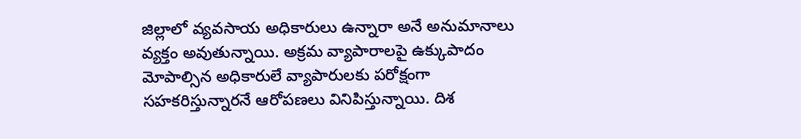జిల్లాలో వ్యవసాయ అధికారులు ఉన్నారా అనే అనుమానాలు వ్యక్తం అవుతున్నాయి. అక్రమ వ్యాపారాలపై ఉక్కుపాదం మోపాల్సిన అధికారులే వ్యాపారులకు పరోక్షంగా సహకరిస్తున్నారనే ఆరోపణలు వినిపిస్తున్నాయి. దిశ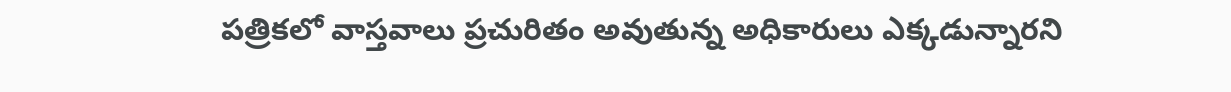పత్రికలో వాస్తవాలు ప్రచురితం అవుతున్న అధికారులు ఎక్కడున్నారని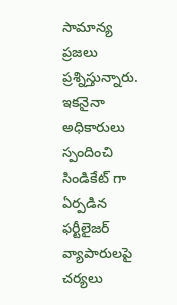సామాన్య ప్రజలు ప్రశ్నిస్తున్నారు. ఇకనైనా అధికారులు స్పందించి సిండికేట్ గా ఏర్పడిన ఫర్టీలైజర్ వ్యాపారులపై చర్యలు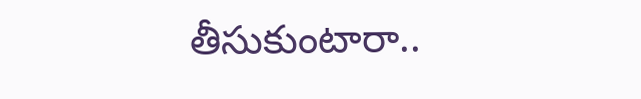తీసుకుంటారా..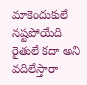మాకెందుకులే నష్టపోయేది రైతులే కదా అని వదిలేస్తారా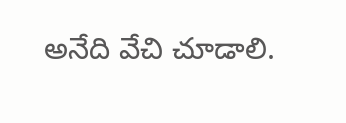అనేది వేచి చూడాలి.